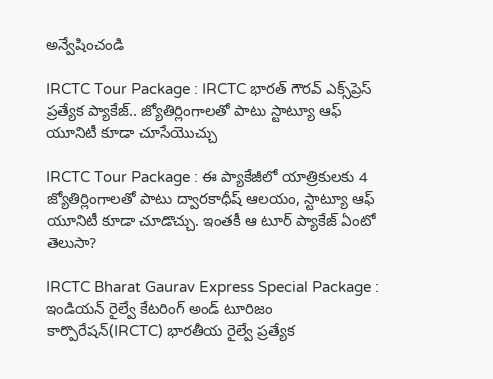అన్వేషించండి

IRCTC Tour Package : IRCTC భారత్ గౌరవ్ ఎక్స్‌ప్రెస్ ప్రత్యేక ప్యాకేజ్.. జ్యోతిర్లింగాలతో పాటు స్టాట్యూ ఆఫ్ యూనిటీ కూడా చూసేయొచ్చు

IRCTC Tour Package : ఈ ప్యాకేజీలో యాత్రికులకు 4 జ్యోతిర్లింగాలతో పాటు ద్వారకాధీష్ ఆలయం, స్టాట్యూ ఆఫ్ యూనిటీ కూడా చూడొచ్చు. ఇంతకీ ఆ టూర్ ప్యాకేజ్ ఏంటో తెలుసా?

IRCTC Bharat Gaurav Express Special Package : ఇండియన్ రైల్వే కేటరింగ్ అండ్ టూరిజం కార్పొరేషన్(IRCTC) భారతీయ రైల్వే ప్రత్యేక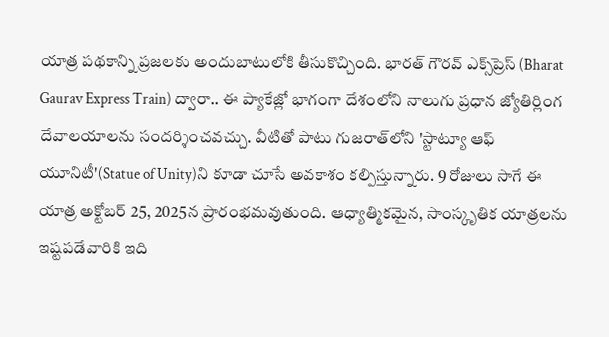యాత్ర పథకాన్ని ప్రజలకు అందుబాటులోకి తీసుకొచ్చింది. భారత్ గౌరవ్ ఎక్స్‌ప్రెస్ (Bharat Gaurav Express Train) ద్వారా.. ఈ ప్యాకేజ్లో భాగంగా దేశంలోని నాలుగు ప్రధాన జ్యోతిర్లింగ దేవాలయాలను సందర్శించవచ్చు. వీటితో పాటు గుజరాత్‌లోని 'స్టాట్యూ ఆఫ్ యూనిటీ'(Statue of Unity)ని కూడా చూసే అవకాశం కల్పిస్తున్నారు. 9 రోజులు సాగే ఈ యాత్ర అక్టోబర్ 25, 2025న ప్రారంభమవుతుంది. ఆధ్యాత్మికమైన, సాంస్కృతిక యాత్రలను ఇష్టపడేవారికి ఇది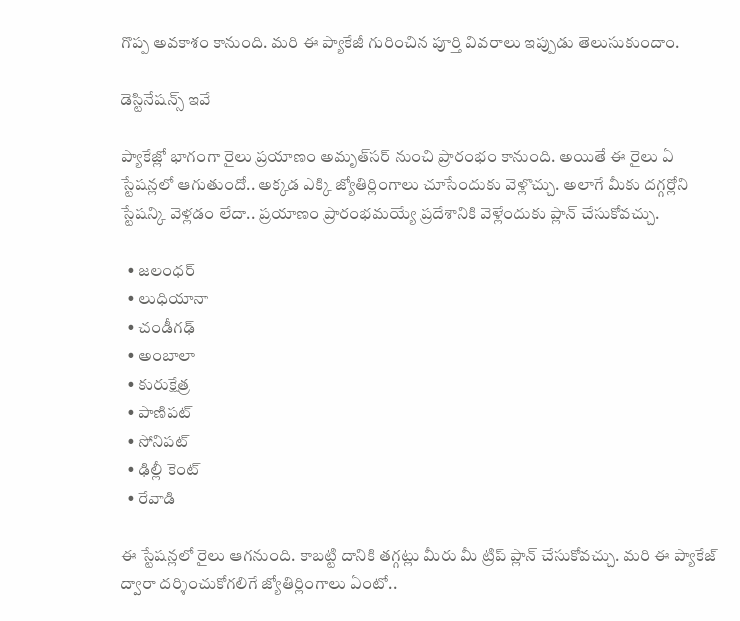గొప్ప అవకాశం కానుంది. మరి ఈ ప్యాకేజీ గురించిన పూర్తి వివరాలు ఇప్పుడు తెలుసుకుందాం.

డెస్టినేషన్స్ ఇవే

ప్యాకేజ్లో భాగంగా రైలు ప్రయాణం అమృత్‌సర్ నుంచి ప్రారంభం కానుంది. అయితే ఈ రైలు ఏ స్టేషన్లలో ఆగుతుందో.. అక్కడ ఎక్కి జ్యోతిర్లింగాలు చూసేందుకు వెళ్లొచ్చు. అలాగే మీకు దగ్గర్లోని స్టేషన్కి వెళ్లడం లేదా.. ప్రయాణం ప్రారంభమయ్యే ప్రదేశానికి వెళ్లేందుకు ప్లాన్ చేసుకోవచ్చు.

  • జలంధర్
  • లుధియానా
  • చండీగఢ్
  • అంబాలా
  • కురుక్షేత్ర
  • పాణిపట్
  • సోనిపట్
  • ఢిల్లీ కెంట్
  • రేవాడి

ఈ స్టేషన్లలో రైలు ఆగనుంది. కాబట్టి దానికి తగ్గట్లు మీరు మీ ట్రిప్ ప్లాన్ చేసుకోవచ్చు. మరి ఈ ప్యాకేజ్ ద్వారా దర్శించుకోగలిగే జ్యోతిర్లింగాలు ఏంటో..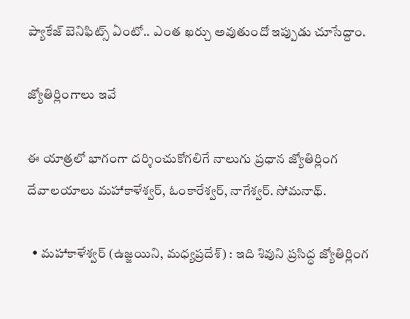ప్యాకేజ్ బెనిఫిట్స్ ఏంటో.. ఎంత ఖర్చు అవుతుందో ఇప్పుడు చూసేద్దాం.

జ్యోతిర్లింగాలు ఇవే

ఈ యాత్రలో భాగంగా దర్శించుకోగలిగే నాలుగు ప్రధాన జ్యోతిర్లింగ దేవాలయాలు మహాకాళేశ్వర్, ఓంకారేశ్వర్, నాగేశ్వర్. సోమనాథ్.

  • మహాకాళేశ్వర్ (ఉజ్జయిని, మధ్యప్రదేశ్) : ఇది శివుని ప్రసిద్ధ జ్యోతిర్లింగ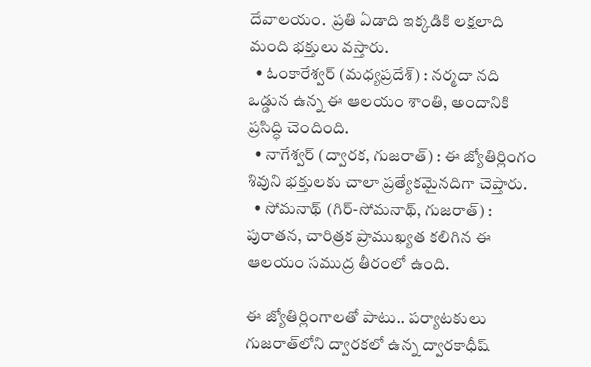దేవాలయం.  ప్రతి ఏడాది ఇక్కడికి లక్షలాది మంది భక్తులు వస్తారు.
  • ఓంకారేశ్వర్ (మధ్యప్రదేశ్) : నర్మదా నది ఒడ్డున ఉన్న ఈ ఆలయం శాంతి, అందానికి ప్రసిద్ధి చెందింది.
  • నాగేశ్వర్ (ద్వారక, గుజరాత్) : ఈ జ్యోతిర్లింగం శివుని భక్తులకు చాలా ప్రత్యేకమైనదిగా చెప్తారు.
  • సోమనాథ్ (గిర్-సోమనాథ్, గుజరాత్) : పురాతన, చారిత్రక ప్రాముఖ్యత కలిగిన ఈ ఆలయం సముద్ర తీరంలో ఉంది.

ఈ జ్యోతిర్లింగాలతో పాటు.. పర్యాటకులు గుజరాత్‌లోని ద్వారకలో ఉన్న ద్వారకాధీష్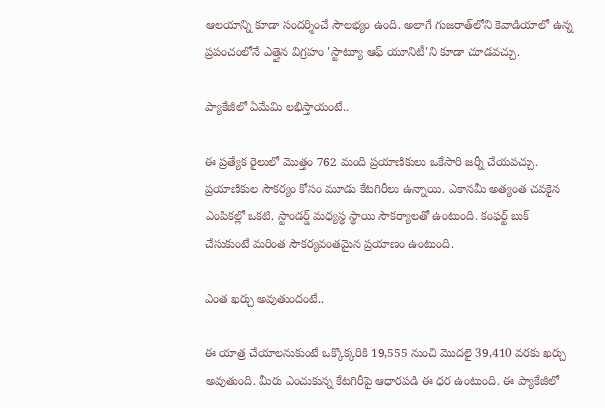ఆలయాన్ని కూడా సందర్శించే సౌలభ్యం ఉంది. అలాగే గుజరాత్‌లోని కెవాడియాలో ఉన్న ప్రపంచంలోనే ఎత్తైన విగ్రహం 'స్టాట్యూ ఆఫ్ యూనిటీ'ని కూడా చూడవచ్చు.

ప్యాకేజీలో ఏమేమి లభిస్తాయంటే..

ఈ ప్రత్యేక రైలులో మొత్తం 762 మంది ప్రయాణికులు ఒకేసారి జర్నీ చేయవచ్చు. ప్రయాణికుల సౌకర్యం కోసం మూడు కేటగిరీలు ఉన్నాయి. ఎకానమీ అత్యంత చవకైన ఎంపికల్లో ఒకటి. స్టాండర్డ్ మధ్యస్థ స్థాయి సౌకర్యాలతో ఉంటుంది. కంఫర్ట్ బుక్ చేసుకుంటే మరింత సౌకర్యవంతమైన ప్రయాణం ఉంటుంది.

ఎంత ఖర్చు అవుతుందంటే..

ఈ యాత్ర చేయాలనుకుంటే ఒక్కొక్కరికి 19,555 నుంచి మొదలై 39,410 వరకు ఖర్చు అవుతుంది. మీరు ఎంచుకున్న కేటగిరీపై ఆధారపడి ఈ ధర ఉంటుంది. ఈ ప్యాకేజీలో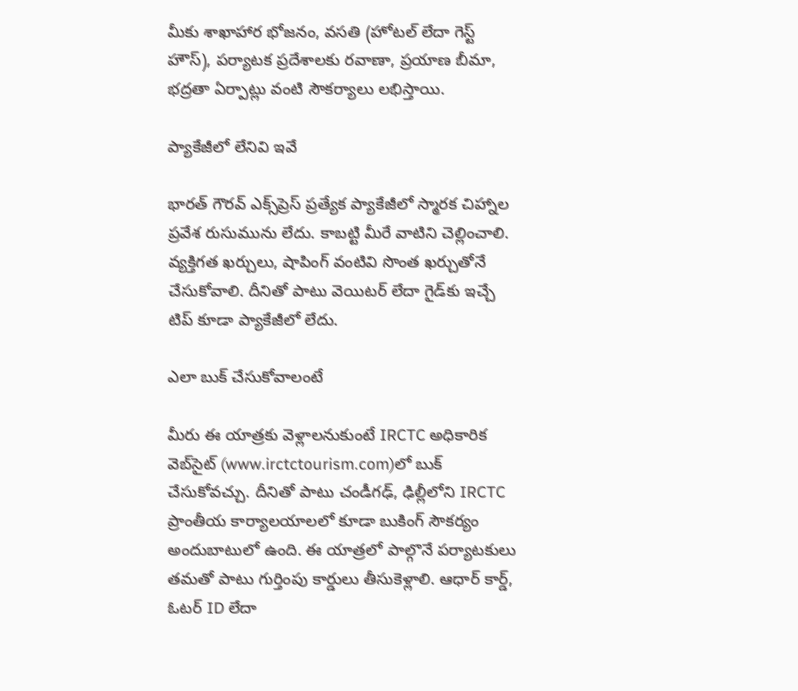మీకు శాఖాహార భోజనం, వసతి (హోటల్ లేదా గెస్ట్ హౌస్), పర్యాటక ప్రదేశాలకు రవాణా, ప్రయాణ బీమా, భద్రతా ఏర్పాట్లు వంటి సౌకర్యాలు లభిస్తాయి.

ప్యాకేజీలో లేనివి ఇవే

భారత్ గౌరవ్ ఎక్స్‌ప్రెస్ ప్రత్యేక ప్యాకేజీలో స్మారక చిహ్నాల ప్రవేశ రుసుమును లేదు. కాబట్టి మీరే వాటిని చెల్లించాలి. వ్యక్తిగత ఖర్చులు, షాపింగ్ వంటివి సొంత ఖర్చుతోనే చేసుకోవాలి. దీనితో పాటు వెయిటర్ లేదా గైడ్‌కు ఇచ్చే టిప్ కూడా ప్యాకేజీలో లేదు.

ఎలా బుక్ చేసుకోవాలంటే

మీరు ఈ యాత్రకు వెళ్లాలనుకుంటే IRCTC అధికారిక వెబ్‌సైట్ (www.irctctourism.com)లో బుక్ చేసుకోవచ్చు. దీనితో పాటు చండీగఢ్, ఢిల్లీలోని IRCTC ప్రాంతీయ కార్యాలయాలలో కూడా బుకింగ్ సౌకర్యం అందుబాటులో ఉంది. ఈ యాత్రలో పాల్గొనే పర్యాటకులు తమతో పాటు గుర్తింపు కార్డులు తీసుకెళ్లాలి. ఆధార్ కార్డ్, ఓటర్ ID లేదా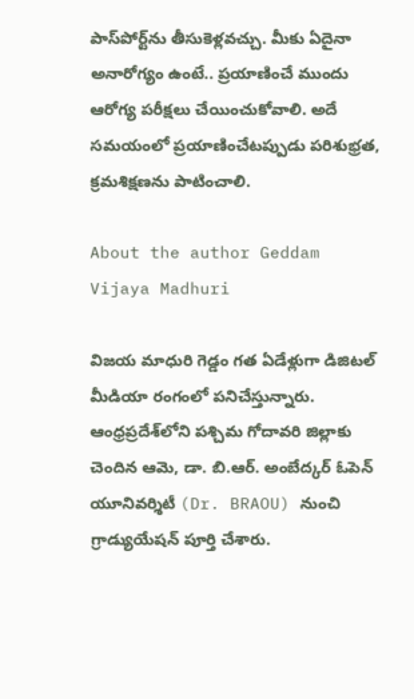పాస్‌పోర్ట్‌ను తీసుకెళ్లవచ్చు. మీకు ఏదైనా అనారోగ్యం ఉంటే.. ప్రయాణించే ముందు ఆరోగ్య పరీక్షలు చేయించుకోవాలి. అదే సమయంలో ప్రయాణించేటప్పుడు పరిశుభ్రత, క్రమశిక్షణను పాటించాలి.

About the author Geddam Vijaya Madhuri

విజయ మాధురి గెడ్డం గత ఏడేళ్లుగా డిజిటల్ మీడియా రంగంలో పనిచేస్తున్నారు. ఆంధ్రప్రదేశ్‌లోని పశ్చిమ గోదావరి జిల్లాకు చెందిన ఆమె, డా. బి.ఆర్. అంబేద్కర్ ఓపెన్ యూనివర్శిటీ (Dr. BRAOU) నుంచి గ్రాడ్యుయేషన్ పూర్తి చేశారు.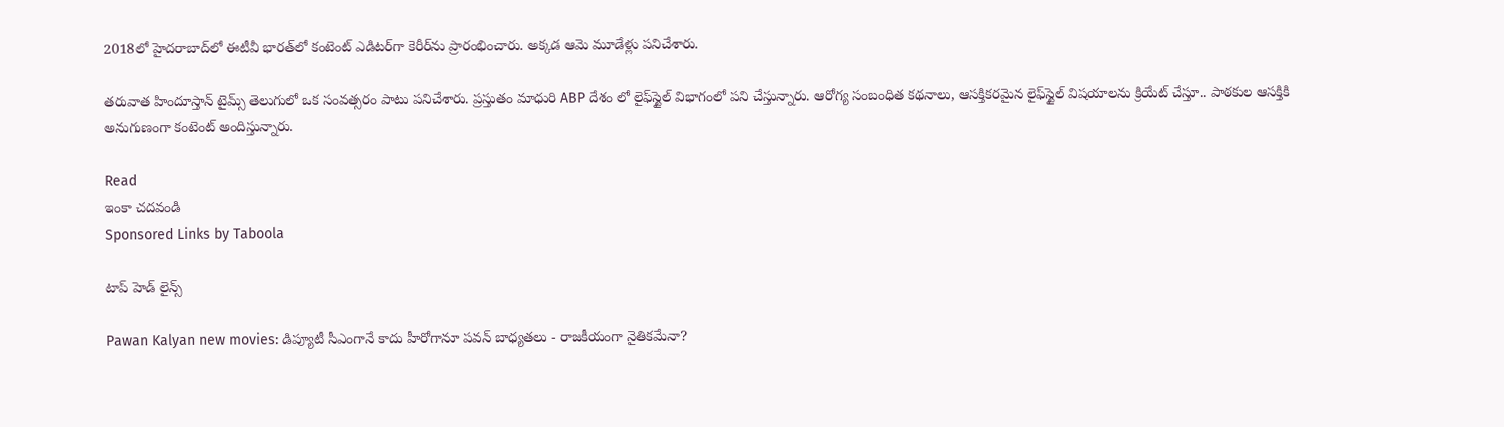2018లో హైదరాబాద్‌లో ఈటీవీ భారత్‌లో కంటెంట్ ఎడిటర్‌గా కెరీర్‌ను ప్రారంభించారు. అక్కడ ఆమె మూడేళ్లు పనిచేశారు.

తరువాత హిందూస్తాన్ టైమ్స్ తెలుగు‌లో ఒక సంవత్సరం పాటు పనిచేశారు. ప్రస్తుతం మాధురి ABP దేశం లో లైఫ్‌స్టైల్ విభాగంలో పని చేస్తున్నారు. ఆరోగ్య సంబంధిత కథనాలు, ఆసక్తికరమైన లైఫ్‌స్టైల్ విషయాలను క్రియేట్ చేస్తూ.. పాఠకుల ఆసక్తికి అనుగుణంగా కంటెంట్ అందిస్తున్నారు.

Read
ఇంకా చదవండి
Sponsored Links by Taboola

టాప్ హెడ్ లైన్స్

Pawan Kalyan new movies: డిప్యూటీ సీఎంగానే కాదు హీరోగానూ పవన్ బాధ్యతలు - రాజకీయంగా నైతికమేనా?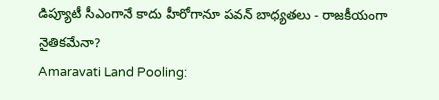డిప్యూటీ సీఎంగానే కాదు హీరోగానూ పవన్ బాధ్యతలు - రాజకీయంగా నైతికమేనా?
Amaravati Land Pooling: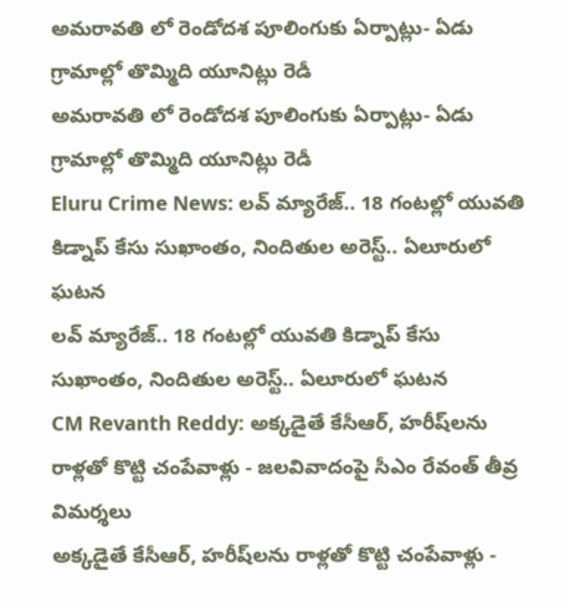అమరావతి లో రెండోదశ పూలింగుకు ఏర్పాట్లు- ఏడు గ్రామాల్లో తొమ్మిది యూనిట్లు రెడీ
అమరావతి లో రెండోదశ పూలింగుకు ఏర్పాట్లు- ఏడు గ్రామాల్లో తొమ్మిది యూనిట్లు రెడీ
Eluru Crime News: లవ్ మ్యారేజ్.. 18 గంటల్లో యువతి కిడ్నాప్ కేసు సుఖాంతం, నిందితుల అరెస్ట్.. ఏలూరులో ఘటన
లవ్ మ్యారేజ్.. 18 గంటల్లో యువతి కిడ్నాప్ కేసు సుఖాంతం, నిందితుల అరెస్ట్.. ఏలూరులో ఘటన
CM Revanth Reddy: అక్కడైతే కేసీఆర్, హరీష్‌లను రాళ్లతో కొట్టి చంపేవాళ్లు - జలవివాదంపై సీఎం రేవంత్ తీవ్ర విమర్శలు
అక్కడైతే కేసీఆర్, హరీష్‌లను రాళ్లతో కొట్టి చంపేవాళ్లు -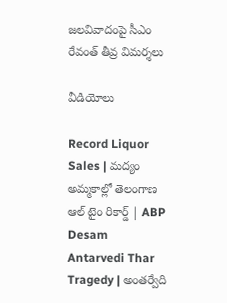జలవివాదంపై సీఎం రేవంత్ తీవ్ర విమర్శలు

వీడియోలు

Record Liquor Sales | మద్యం అమ్మకాల్లో తెలంగాణ ఆల్ టైం రికార్డ్ | ABP Desam
Antarvedi Thar Tragedy | అంతర్వేది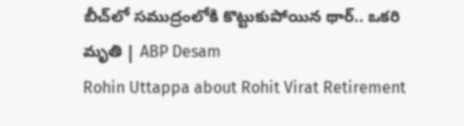బీచ్‌లో సముద్రంలోకి కొట్టుకుపోయిన థార్.. ఒకరి మృతి | ABP Desam
Rohin Uttappa about Rohit Virat Retirement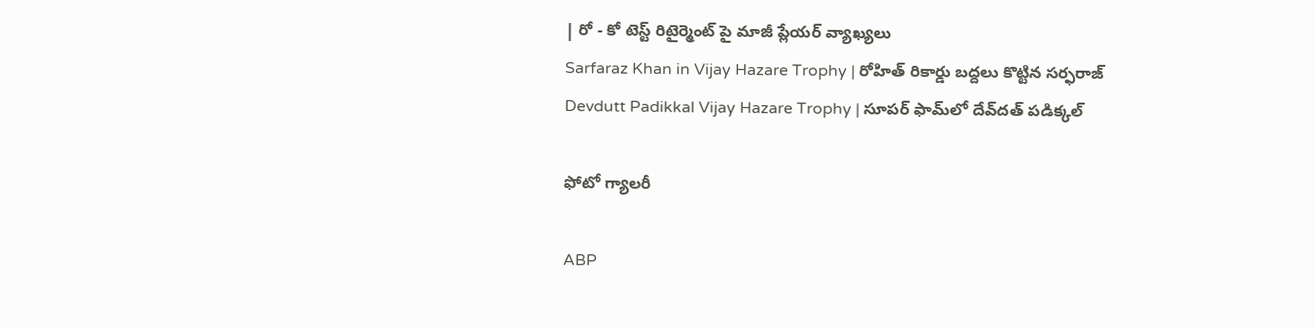| రో - కో టెస్ట్ రిటైర్మెంట్ పై మాజీ ప్లేయర్ వ్యాఖ్యలు
Sarfaraz Khan in Vijay Hazare Trophy | రోహిత్ రికార్డు బద్దలు కొట్టిన సర్ఫరాజ్
Devdutt Padikkal Vijay Hazare Trophy | సూపర్ ఫామ్‌లో దేవ్‌దత్ పడిక్కల్

ఫోటో గ్యాలరీ

ABP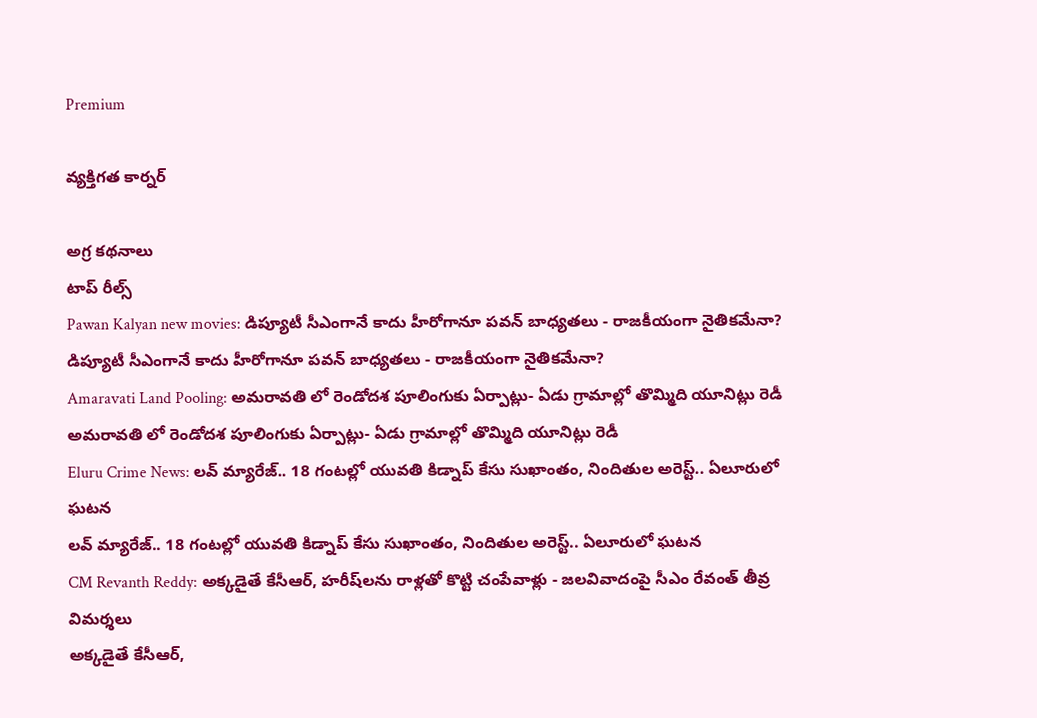Premium

వ్యక్తిగత కార్నర్

అగ్ర కథనాలు
టాప్ రీల్స్
Pawan Kalyan new movies: డిప్యూటీ సీఎంగానే కాదు హీరోగానూ పవన్ బాధ్యతలు - రాజకీయంగా నైతికమేనా?
డిప్యూటీ సీఎంగానే కాదు హీరోగానూ పవన్ బాధ్యతలు - రాజకీయంగా నైతికమేనా?
Amaravati Land Pooling: అమరావతి లో రెండోదశ పూలింగుకు ఏర్పాట్లు- ఏడు గ్రామాల్లో తొమ్మిది యూనిట్లు రెడీ
అమరావతి లో రెండోదశ పూలింగుకు ఏర్పాట్లు- ఏడు గ్రామాల్లో తొమ్మిది యూనిట్లు రెడీ
Eluru Crime News: లవ్ మ్యారేజ్.. 18 గంటల్లో యువతి కిడ్నాప్ కేసు సుఖాంతం, నిందితుల అరెస్ట్.. ఏలూరులో ఘటన
లవ్ మ్యారేజ్.. 18 గంటల్లో యువతి కిడ్నాప్ కేసు సుఖాంతం, నిందితుల అరెస్ట్.. ఏలూరులో ఘటన
CM Revanth Reddy: అక్కడైతే కేసీఆర్, హరీష్‌లను రాళ్లతో కొట్టి చంపేవాళ్లు - జలవివాదంపై సీఎం రేవంత్ తీవ్ర విమర్శలు
అక్కడైతే కేసీఆర్,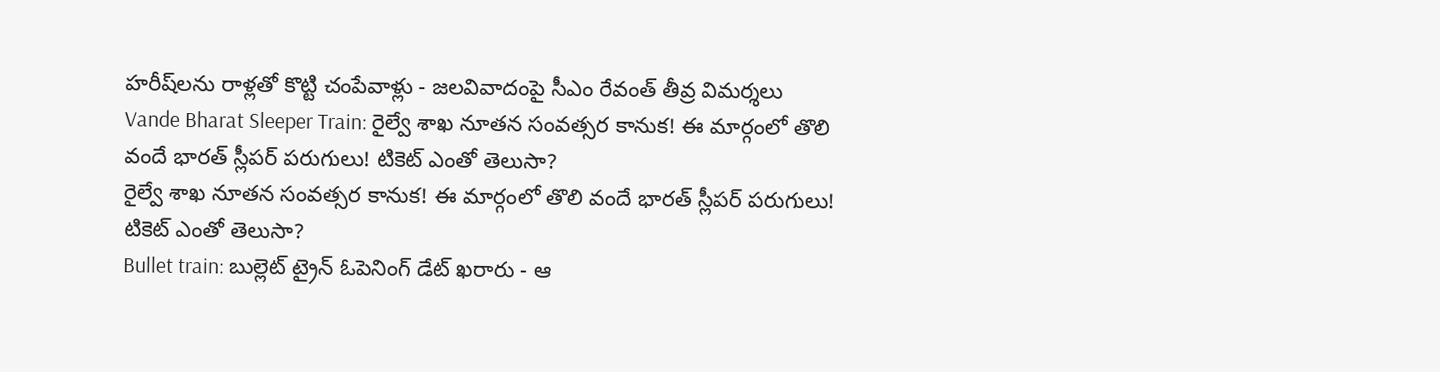హరీష్‌లను రాళ్లతో కొట్టి చంపేవాళ్లు - జలవివాదంపై సీఎం రేవంత్ తీవ్ర విమర్శలు
Vande Bharat Sleeper Train: రైల్వే శాఖ నూతన సంవత్సర కానుక! ఈ మార్గంలో తొలి వందే భారత్ స్లీపర్ పరుగులు! టికెట్‌ ఎంతో తెలుసా?
రైల్వే శాఖ నూతన సంవత్సర కానుక! ఈ మార్గంలో తొలి వందే భారత్ స్లీపర్ పరుగులు! టికెట్‌ ఎంతో తెలుసా?
Bullet train: బుల్లెట్ ట్రైన్ ఓపెనింగ్ డేట్ ఖరారు - ఆ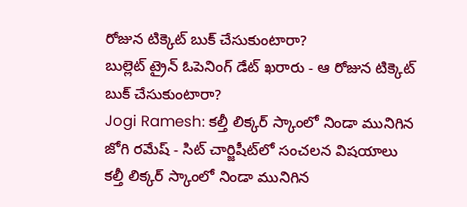రోజున టిక్కెట్ బుక్ చేసుకుంటారా?
బుల్లెట్ ట్రైన్ ఓపెనింగ్ డేట్ ఖరారు - ఆ రోజున టిక్కెట్ బుక్ చేసుకుంటారా?
Jogi Ramesh: కల్తీ లిక్కర్ స్కాంలో నిండా మునిగిన జోగి రమేష్ - సిట్ చార్జిషీట్‌లో సంచలన విషయాలు
కల్తీ లిక్కర్ స్కాంలో నిండా మునిగిన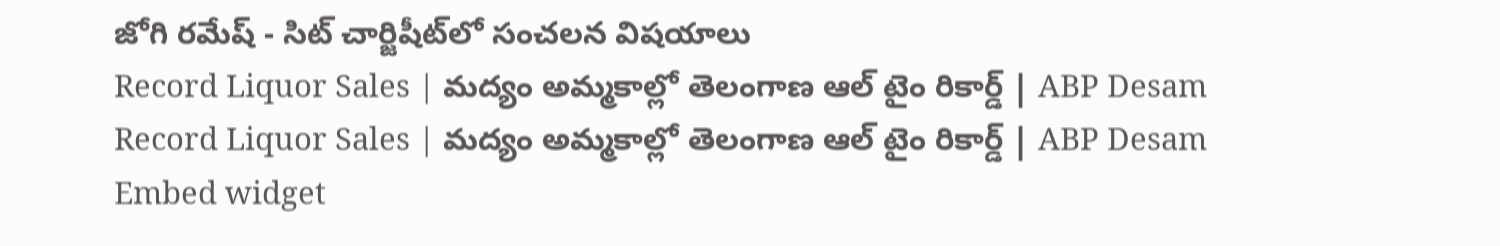జోగి రమేష్ - సిట్ చార్జిషీట్‌లో సంచలన విషయాలు
Record Liquor Sales | మద్యం అమ్మకాల్లో తెలంగాణ ఆల్ టైం రికార్డ్ | ABP Desam
Record Liquor Sales | మద్యం అమ్మకాల్లో తెలంగాణ ఆల్ టైం రికార్డ్ | ABP Desam
Embed widget